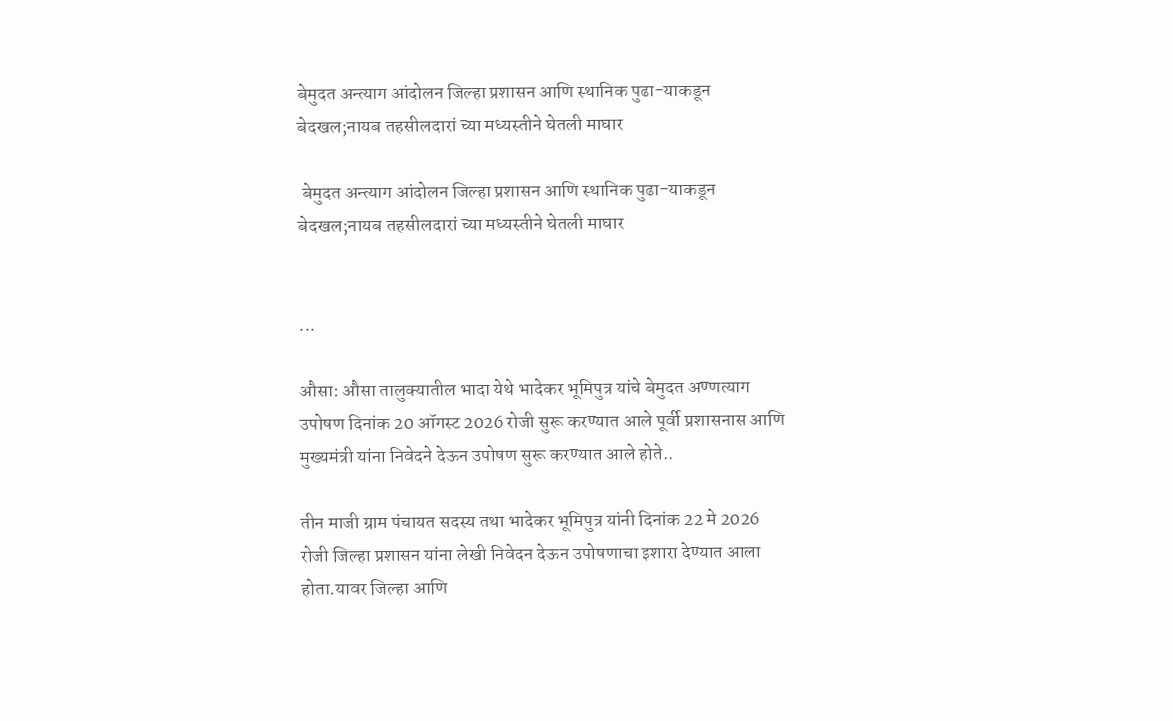बेमुदत अन्त्याग आंदोलन जिल्हा प्रशासन आणि स्थानिक पुढा-याकडून बेदखल;नायब तहसीलदारां च्या मध्यस्तीने घेतली माघार

 बेमुदत अन्त्याग आंदोलन जिल्हा प्रशासन आणि स्थानिक पुढा-याकडून बेदखल;नायब तहसीलदारां च्या मध्यस्तीने घेतली माघार


...

औसा: औसा तालुक्यातील भादा येथे भादेकर भूमिपुत्र यांचे बेमुदत अण्णत्याग उपोषण दिनांक 20 ऑगस्ट 2026 रोजी सुरू करण्यात आले पूर्वी प्रशासनास आणि मुख्यमंत्री यांना निवेदने देऊन उपोषण सुरू करण्यात आले होते..

तीन माजी ग्राम पंचायत सदस्य तथा भादेकर भूमिपुत्र यांनी दिनांक 22 मे 2026 रोजी जिल्हा प्रशासन यांना लेखी निवेदन देऊन उपोषणाचा इशारा देण्यात आला होता.यावर जिल्हा आणि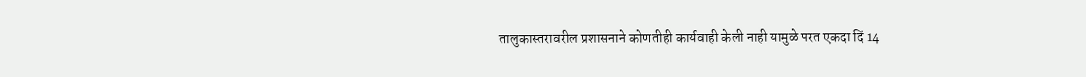तालुकास्तरावरील प्रशासनाने कोणतीही कार्यवाही केली नाही यामुळे परत एकदा दिं 14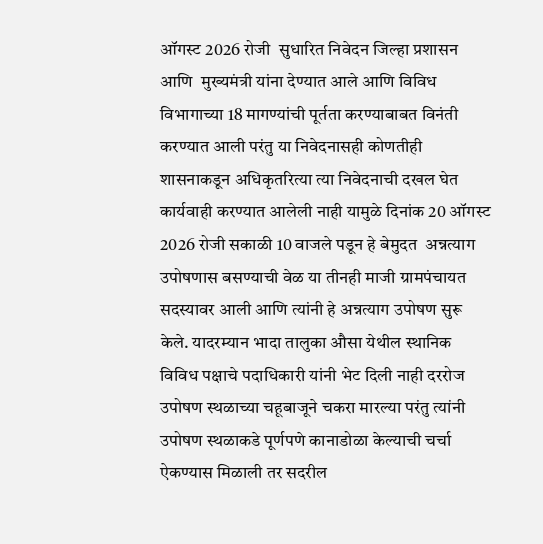ऑगस्ट 2026 रोजी  सुधारित निवेदन जिल्हा प्रशासन आणि  मुख्यमंत्री यांना देण्यात आले आणि विविध विभागाच्या 18 मागण्यांची पूर्तता करण्याबाबत विनंती करण्यात आली परंतु या निवेदनासही कोणतीही शासनाकडून अधिकृतरित्या त्या निवेदनाची दखल घेत कार्यवाही करण्यात आलेली नाही यामुळे दिनांक 20 ऑगस्ट 2026 रोजी सकाळी 10 वाजले पडून हे बेमुदत  अन्नत्याग उपोषणास बसण्याची वेळ या तीनही माजी ग्रामपंचायत सदस्यावर आली आणि त्यांनी हे अन्नत्याग उपोषण सुरू केले. यादरम्यान भादा तालुका औसा येथील स्थानिक विविध पक्षाचे पदाधिकारी यांनी भेट दिली नाही दररोज उपोषण स्थळाच्या चहूबाजूने चकरा मारल्या परंतु त्यांनी उपोषण स्थळाकडे पूर्णपणे कानाडोळा केल्याची चर्चा ऐकण्यास मिळाली तर सदरील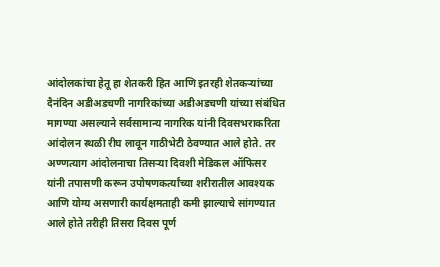आंदोलकांचा हेतू हा शेतकरी हित आणि इतरही शेतकऱ्यांच्या दैनंदिन अडीअडचणी नागरिकांच्या अडीअडचणी यांच्या संबंधित मागण्या असल्याने सर्वसामान्य नागरिक यांनी दिवसभराकरिता आंदोलन स्थळी रीघ लावून गाठीभेटी ठेवण्यात आले होते. तर अण्णत्याग आंदोलनाचा तिसऱ्या दिवशी मेडिकल ऑफिसर यांनी तपासणी करून उपोषणकर्त्यांच्या शरीरातील आवश्यक आणि योग्य असणारी कार्यक्षमताही कमी झाल्याचे सांगण्यात आले होते तरीही तिसरा दिवस पूर्ण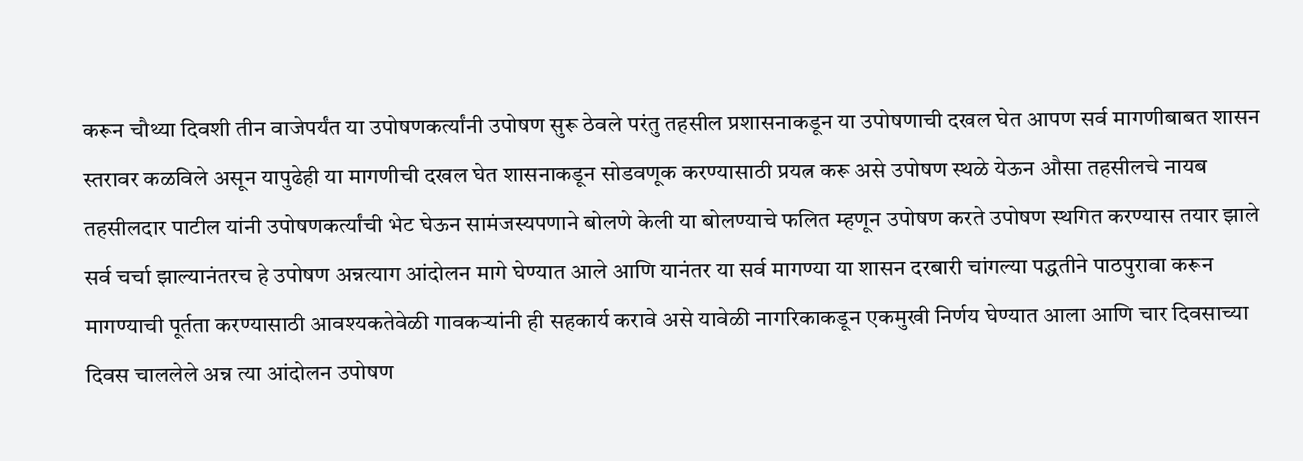करून चौथ्या दिवशी तीन वाजेपर्यंत या उपोषणकर्त्यांनी उपोषण सुरू ठेवले परंतु तहसील प्रशासनाकडून या उपोषणाची दखल घेत आपण सर्व मागणीबाबत शासन स्तरावर कळविले असून यापुढेही या मागणीची दखल घेत शासनाकडून सोडवणूक करण्यासाठी प्रयत्न करू असे उपोषण स्थळे येऊन औसा तहसीलचे नायब तहसीलदार पाटील यांनी उपोषणकर्त्यांची भेट घेऊन सामंजस्यपणाने बोलणे केली या बोलण्याचे फलित म्हणून उपोषण करते उपोषण स्थगित करण्यास तयार झाले सर्व चर्चा झाल्यानंतरच हे उपोषण अन्नत्याग आंदोलन मागे घेण्यात आले आणि यानंतर या सर्व मागण्या या शासन दरबारी चांगल्या पद्धतीने पाठपुरावा करून मागण्याची पूर्तता करण्यासाठी आवश्यकतेवेळी गावकऱ्यांनी ही सहकार्य करावे असे यावेळी नागरिकाकडून एकमुखी निर्णय घेण्यात आला आणि चार दिवसाच्या दिवस चाललेले अन्न त्या आंदोलन उपोषण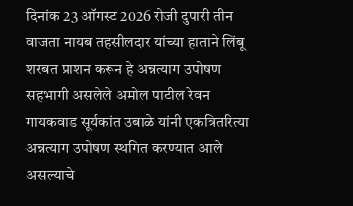दिनांक 23 ऑगस्ट 2026 रोजी दुपारी तीन वाजता नायब तहसीलदार यांच्या हाताने लिंबू शरबत प्राशन करून हे अन्नत्याग उपोषण सहभागी असलेले अमोल पाटील रेवन गायकवाड सूर्यकांत उबाळे यांनी एकत्रितरित्या अन्नत्याग उपोषण स्थगित करण्यात आले असल्याचे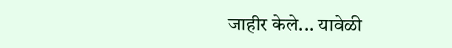जाहीर केले... यावेळी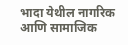भादा येथील नागरिक आणि सामाजिक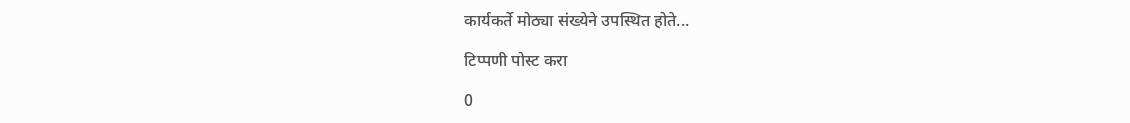कार्यकर्ते मोठ्या संख्येने उपस्थित होते...

टिप्पणी पोस्ट करा

0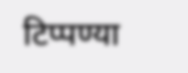टिप्पण्या